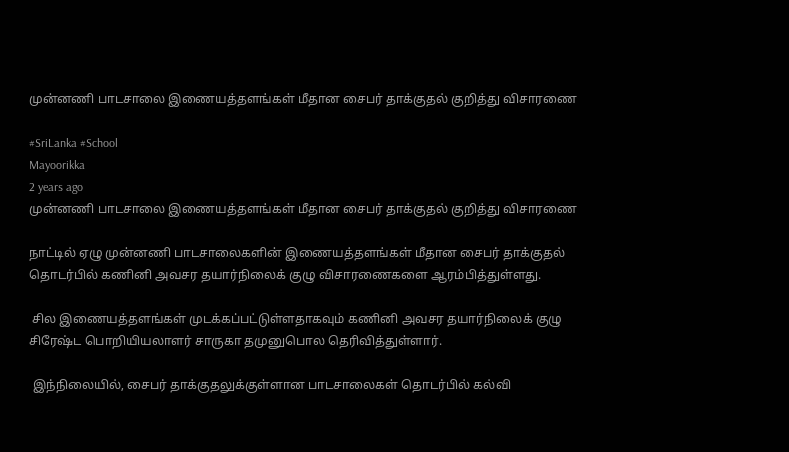முன்னணி பாடசாலை இணையத்தளங்கள் மீதான சைபர் தாக்குதல் குறித்து விசாரணை

#SriLanka #School
Mayoorikka
2 years ago
முன்னணி பாடசாலை இணையத்தளங்கள் மீதான சைபர் தாக்குதல் குறித்து விசாரணை

நாட்டில் ஏழு முன்னணி பாடசாலைகளின் இணையத்தளங்கள் மீதான சைபர் தாக்குதல் தொடர்பில் கணினி அவசர தயார்நிலைக் குழு விசாரணைகளை ஆரம்பித்துள்ளது.

 சில இணையத்தளங்கள் முடக்கப்பட்டுள்ளதாகவும் கணினி அவசர தயார்நிலைக் குழு சிரேஷ்ட பொறியியலாளர் சாருகா தமுனுபொல தெரிவித்துள்ளார்.

 இந்நிலையில், சைபர் தாக்குதலுக்குள்ளான பாடசாலைகள் தொடர்பில் கல்வி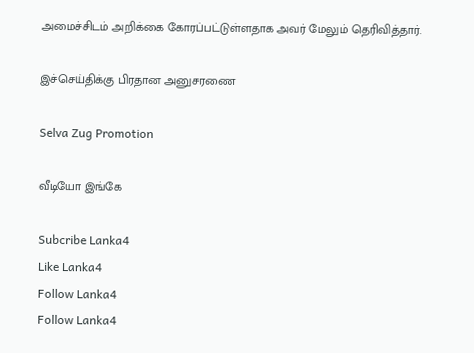அமைச்சிடம் அறிக்கை கோரப்பட்டுள்ளதாக அவர் மேலும் தெரிவித்தார்.

இச்செய்திக்கு பிரதான அனுசரணை

Selva Zug Promotion

வீடியோ இங்கே

Subcribe Lanka4
Like Lanka4
Follow Lanka4
Follow Lanka4